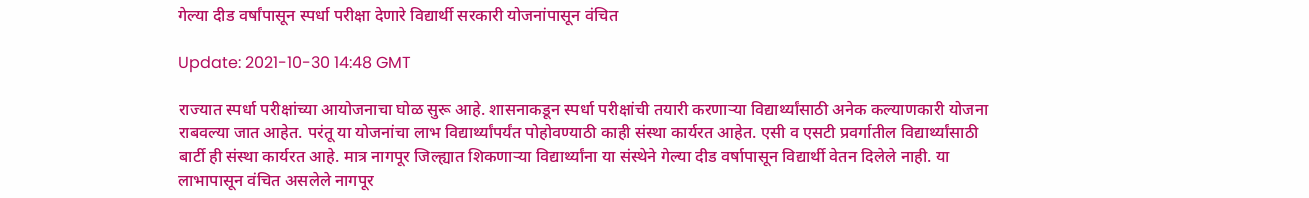गेल्या दीड वर्षांपासून स्पर्धा परीक्षा देणारे विद्यार्थी सरकारी योजनांपासून वंचित

Update: 2021-10-30 14:48 GMT

राज्यात स्पर्धा परीक्षांच्या आयोजनाचा घोळ सुरू आहे. शासनाकडून स्पर्धा परीक्षांची तयारी करणाऱ्या विद्यार्थ्यांसाठी अनेक कल्याणकारी योजना राबवल्या जात आहेत. परंतू या योजनांचा लाभ विद्यार्थ्यांपर्यंत पोहोवण्याठी काही संस्था कार्यरत आहेत. एसी व एसटी प्रवर्गातील विद्यार्थ्यांसाठी बार्टी ही संस्था कार्यरत आहे. मात्र नागपूर जिल्ह्यात शिकणाऱ्या विद्यार्थ्यांना या संस्थेने गेल्या दीड वर्षापासून विद्यार्थी वेतन दिलेले नाही. या लाभापासून वंचित असलेले नागपूर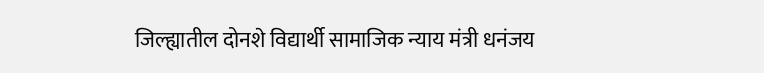जिल्ह्यातील दोनशे विद्यार्थी सामाजिक न्याय मंत्री धनंजय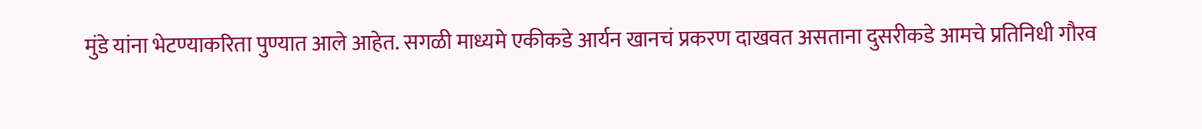मुंडे यांना भेटण्याकरिता पुण्यात आले आहेत. सगळी माध्यमे एकीकडे आर्यन खानचं प्रकरण दाखवत असताना दुसरीकडे आमचे प्रतिनिधी गौरव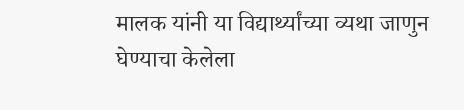मालक यांनी या विद्यार्थ्यांच्या व्यथा जाणुन घेण्याचा केलेला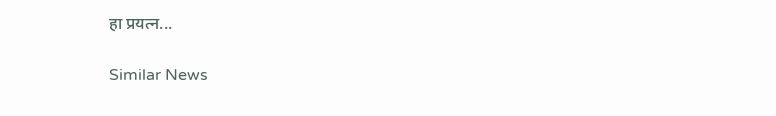हा प्रयत्न...

Similar News